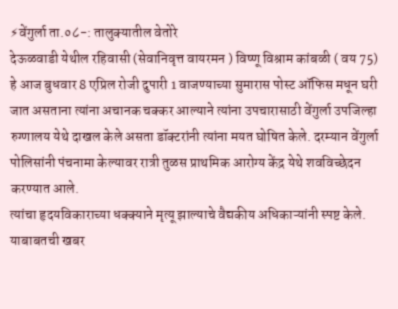⚡वेंगुर्ला ता.०८-: तालुक्यातील वेतोरे
देऊळवाडी येथील रहिवासी (सेवानिवृत्त वायरमन ) विष्णू विश्राम कांबळी ( वय 75) हे आज बुधवार 8 एप्रिल रोजी दुपारी 1 वाजण्याच्या सुमारास पोस्ट ऑफिस मधून घरी जात असताना त्यांना अचानक चक्कर आल्याने त्यांना उपचारासाठी वेंगुर्ला उपजिल्हा रुग्णालय येथे दाखल केले असता डॉक्टरांनी त्यांना मयत घोषित केले. दरम्यान वेंगुर्ला पोलिसांनी पंचनामा केल्यावर रात्री तुळस प्राथमिक आरोग्य केंद्र येथे शवविच्छेदन करण्यात आले.
त्यांचा हृदयविकाराच्या धक्क्याने मृत्यू झाल्याचे वैद्यकीय अधिकाऱ्यांनी स्पष्ट केले. याबाबतची खबर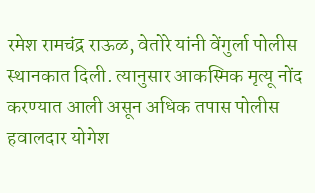रमेश रामचंद्र राऊळ, वेतोरे यांनी वेंगुर्ला पोलीस स्थानकात दिली. त्यानुसार आकस्मिक मृत्यू नोंद करण्यात आली असून अधिक तपास पोलीस हवालदार योगेश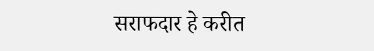सराफदार हे करीत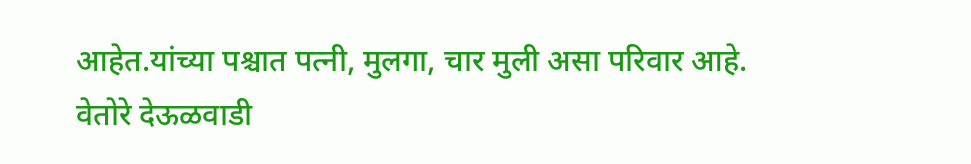आहेत.यांच्या पश्चात पत्नी, मुलगा, चार मुली असा परिवार आहे.
वेतोरे देऊळवाडी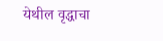येथील वृद्धाचा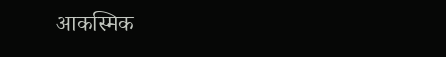आकस्मिक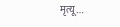मृत्यू…